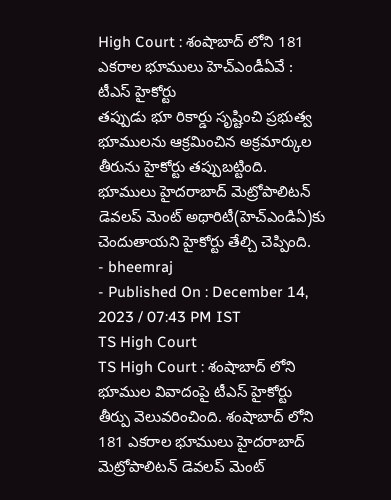High Court : శంషాబాద్ లోని 181 ఎకరాల భూములు హెచ్ఎండీఏవే : టీఎస్ హైకోర్టు
తప్పుడు భూ రికార్డు సృష్టించి ప్రభుత్వ భూములను ఆక్రమించిన అక్రమార్కుల తీరును హైకోర్టు తప్పుబట్టింది. భూములు హైదరాబాద్ మెట్రోపాలిటన్ డెవలప్ మెంట్ అథారిటీ(హెచ్ఎండిఏ)కు చెందుతాయని హైకోర్టు తేల్చి చెప్పింది.
- bheemraj
- Published On : December 14, 2023 / 07:43 PM IST
TS High Court
TS High Court : శంషాబాద్ లోని భూముల వివాదంపై టీఎస్ హైకోర్టు తీర్పు వెలువరించింది. శంషాబాద్ లోని 181 ఎకరాల భూములు హైదరాబాద్ మెట్రోపాలిటన్ డెవలప్ మెంట్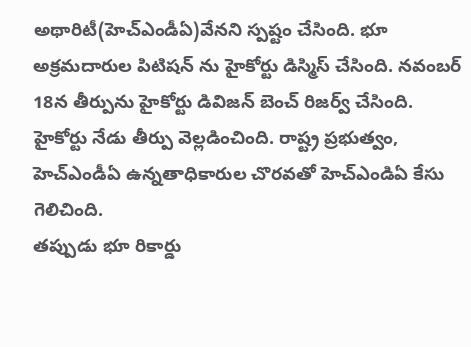అథారిటీ(హెచ్ఎండీఏ)వేనని స్పష్టం చేసింది. భూ అక్రమదారుల పిటిషన్ ను హైకోర్టు డిస్మిస్ చేసింది. నవంబర్ 18న తీర్పును హైకోర్టు డివిజన్ బెంచ్ రిజర్వ్ చేసింది. హైకోర్టు నేడు తీర్పు వెల్లడించింది. రాష్ట్ర ప్రభుత్వం, హెచ్ఎండీఏ ఉన్నతాధికారుల చొరవతో హెచ్ఎండిఏ కేసు గెలిచింది.
తప్పుడు భూ రికార్డు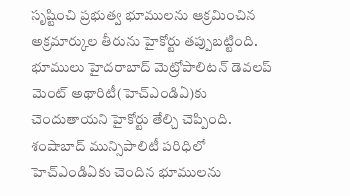సృష్టించి ప్రభుత్వ భూములను ఆక్రమించిన అక్రమార్కుల తీరును హైకోర్టు తప్పుబట్టింది. భూములు హైదరాబాద్ మెట్రోపాలిటన్ డెవలప్ మెంట్ అథారిటీ(హెచ్ఎండిఏ)కు చెందుతాయని హైకోర్టు తేల్చి చెప్పింది. శంషాబాద్ మున్సిపాలిటీ పరిధిలో హెచ్ఎండిఏకు చెందిన భూములను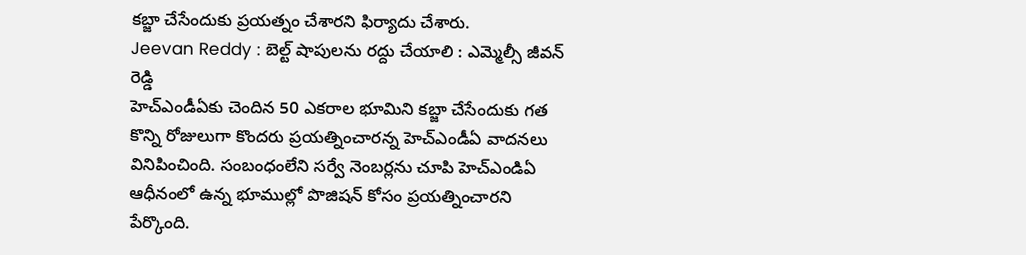కబ్జా చేసేందుకు ప్రయత్నం చేశారని ఫిర్యాదు చేశారు.
Jeevan Reddy : బెల్ట్ షాపులను రద్దు చేయాలి : ఎమ్మెల్సీ జీవన్ రెడ్డి
హెచ్ఎండీఏకు చెందిన 50 ఎకరాల భూమిని కబ్జా చేసేందుకు గత కొన్ని రోజులుగా కొందరు ప్రయత్నించారన్న హెచ్ఎండీఏ వాదనలు వినిపించింది. సంబంధంలేని సర్వే నెంబర్లను చూపి హెచ్ఎండిఏ ఆధీనంలో ఉన్న భూముల్లో పొజిషన్ కోసం ప్రయత్నించారని పేర్కొంది.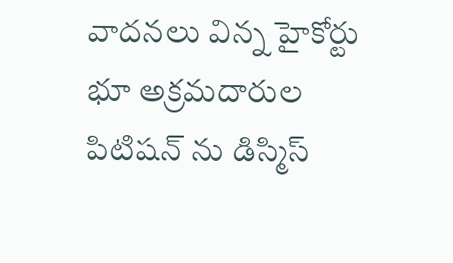వాదనలు విన్న హైకోర్టు భూ అక్రమదారుల పిటిషన్ ను డిస్మిస్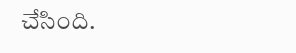చేసింది.